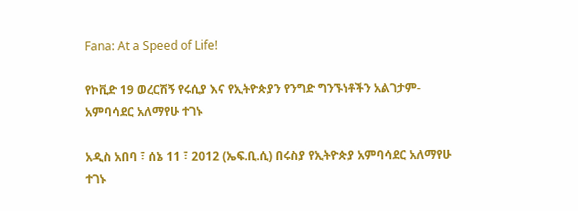Fana: At a Speed of Life!

የኮቪድ 19 ወረርሽኝ የሩሲያ እና የኢትዮጵያን የንግድ ግንኙነቶችን አልገታም- አምባሳደር አለማየሁ ተገኑ

አዲስ አበባ ፣ ሰኔ 11 ፣ 2012 (ኤፍ.ቢ.ሲ) በሩስያ የኢትዮጵያ አምባሳደር አለማየሁ ተገኑ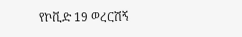የኮቪድ 19 ወረርሽኝ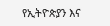የኢትዮጵያን እና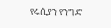የሩሲያን የንግድ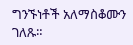ግንኙነቶች አለማስቆሙን ገለጹ።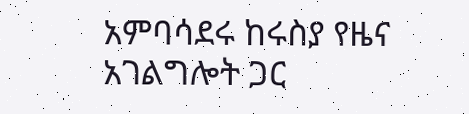አምባሳደሩ ከሩስያ የዜና አገልግሎት ጋር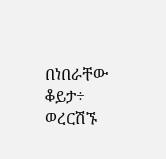በነበራቸው ቆይታ÷ ወረርሽኙ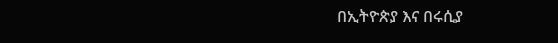በኢትዮጵያ እና በሩሲያ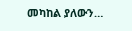መካከል ያለውን…